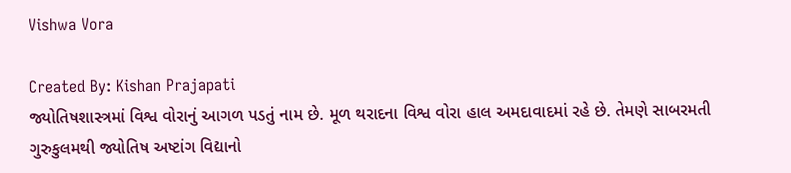Vishwa Vora

Created By: Kishan Prajapati
જ્યોતિષશાસ્ત્રમાં વિશ્વ વોરાનું આગળ પડતું નામ છે. મૂળ થરાદના વિશ્વ વોરા હાલ અમદાવાદમાં રહે છે. તેમણે સાબરમતી ગુરુકુલમથી જ્યોતિષ અષ્ટાંગ વિદ્યાનો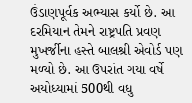ઉંડાણપૂર્વક અભ્યાસ કર્યો છે. આ દરમિયાન તેમને રાષ્ટ્રપતિ પ્રવણ મુખર્જીના હસ્તે બાલશ્રી એવોર્ડ પણ મળ્યો છે. આ ઉપરાંત ગયા વર્ષે અયોધ્યામાં 500થી વધુ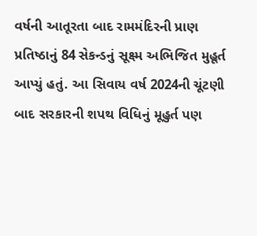વર્ષની આતૂરતા બાદ રામમંદિરની પ્રાણ પ્રતિષ્ઠાનું 84 સેકન્ડનું સૂક્ષ્મ અભિજિત મુહૂર્ત આપ્યું હતું. આ સિવાય વર્ષ 2024ની ચૂંટણી બાદ સરકારની શપથ વિધિનું મૂહુર્ત પણ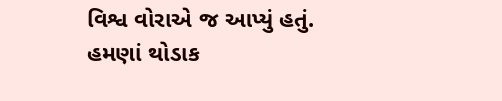વિશ્વ વોરાએ જ આપ્યું હતું. હમણાં થોડાક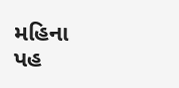મહિના પહ